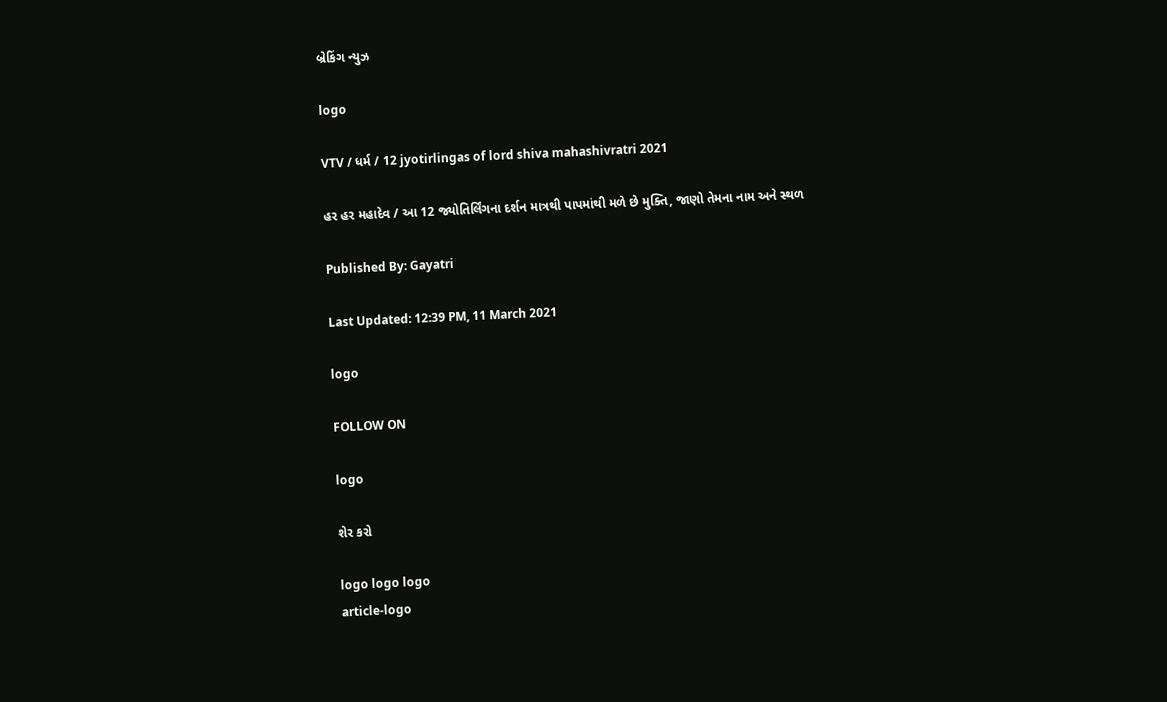બ્રેકિંગ ન્યુઝ

logo

VTV / ધર્મ / 12 jyotirlingas of lord shiva mahashivratri 2021

હર હર મહાદેવ / આ 12 જ્યોતિર્લિંગના દર્શન માત્રથી પાપમાંથી મળે છે મુક્તિ, જાણો તેમના નામ અને સ્થળ

Published By: Gayatri

Last Updated: 12:39 PM, 11 March 2021

logo

FOLLOW ON

logo

શેર કરો

logo logo logo
article-logo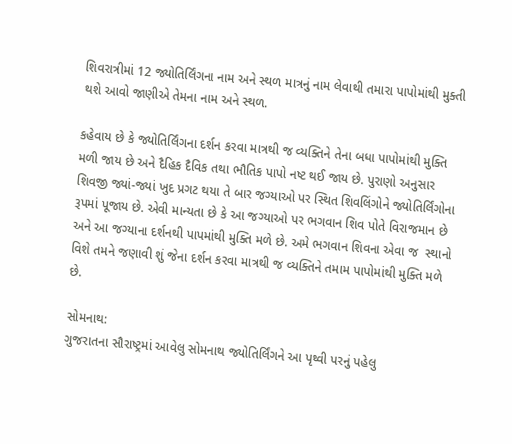શિવરાત્રીમાં 12 જ્યોતિર્લિંગના નામ અને સ્થળ માત્રનું નામ લેવાથી તમારા પાપોમાંથી મુક્તી થશે આવો જાણીએ તેમના નામ અને સ્થળ.

કહેવાય છે કે જ્યોતિર્લિંગના દર્શન કરવા માત્રથી જ વ્યક્તિને તેના બધા પાપોમાંથી મુક્તિ મળી જાય છે અને દૈહિક દૈવિક તથા ભૌતિક પાપો નષ્ટ થઈ જાય છે. પુરાણો અનુસાર શિવજી જ્યાં-જ્યાં ખુદ પ્રગટ થયા તે બાર જગ્યાઓ પર સ્થિત શિવલિંગોને જ્યોતિર્લિંગોના રૂપમાં પૂજાય છે. એવી માન્યતા છે કે આ જગ્યાઓ પર ભગવાન શિવ પોતે વિરાજમાન છે અને આ જગ્યાના દર્શનથી પાપમાંથી મુક્તિ મળે છે. અમે ભગવાન શિવના એવા જ  સ્થાનો વિશે તમને જણાવી શું જેના દર્શન કરવા માત્રથી જ વ્યક્તિને તમામ પાપોમાંથી મુક્તિ મળે છે.

સોમનાથ:
ગુજરાતના સૌરાષ્ટ્રમાં આવેલુ સોમનાથ જ્યોતિર્લિંગને આ પૃથ્વી પરનું પહેલુ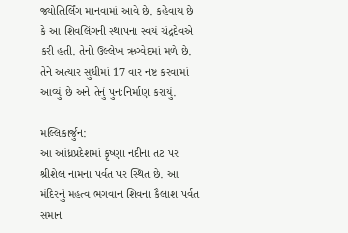જ્યોતિર્લિંગ માનવામાં આવે છે. કહેવાય છે કે આ શિવલિંગની સ્થાપના સ્વયં ચંદ્રદેવએ કરી હતી. તેનો ઉલ્લેખ ઋગ્વેદમાં મળે છે. તેને અત્યાર સુધીમાં 17 વાર નષ્ટ કરવામાં આવ્યું છે અને તેનું પુનઃનિર્માણ કરાયું.

મલ્લિકાર્જુન:
આ આંધ્રપ્રદેશમાં કૃષ્ણા નદીના તટ પર શ્રીશેલ નામના પર્વત પર સ્થિત છે. આ મંદિરનું મહત્વ ભગવાન શિવના કૈલાશ પર્વત સમાન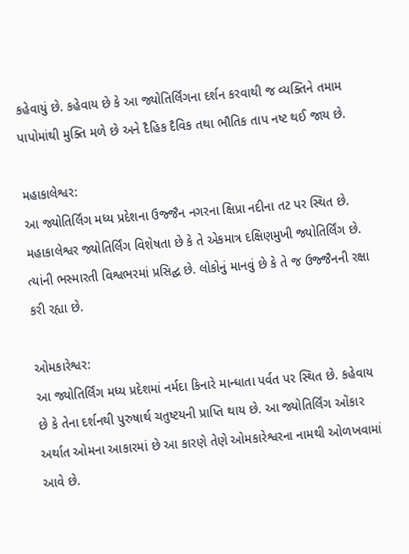કહેવાયું છે. કહેવાય છે કે આ જ્યોતિર્લિંગના દર્શન કરવાથી જ વ્યક્તિને તમામ પાપોમાંથી મુક્તિ મળે છે અને દૈહિક દૈવિક તથા ભૌતિક તાપ નષ્ટ થઈ જાય છે.

મહાકાલેશ્વર:
આ જ્યોતિર્લિંગ મધ્ય પ્રદેશના ઉજ્જૈન નગરના ક્ષિપ્રા નદીના તટ પર સ્થિત છે. મહાકાલેશ્વર જ્યોતિર્લિંગ વિશેષતા છે કે તે એકમાત્ર દક્ષિણમુખી જ્યોતિર્લિંગ છે. ત્યાંની ભસ્મારતી વિશ્વભરમાં પ્રસિદ્ઘ છે. લોકોનું માનવું છે કે તે જ ઉજ્જૈનની રક્ષા કરી રહ્યા છે.

ઓમકારેશ્વર:
આ જ્યોતિર્લિંગ મધ્ય પ્રદેશમાં નર્મદા કિનારે માન્ધાતા પર્વત પર સ્થિત છે. કહેવાય છે કે તેના દર્શનથી પુરુષાર્થ ચતુષ્ટયની પ્રાપ્તિ થાય છે. આ જ્યોતિર્લિંગ ઓંકાર અર્થાત ઓમના આકારમાં છે આ કારણે તેણે ઓમકારેશ્વરના નામથી ઓળખવામાં આવે છે.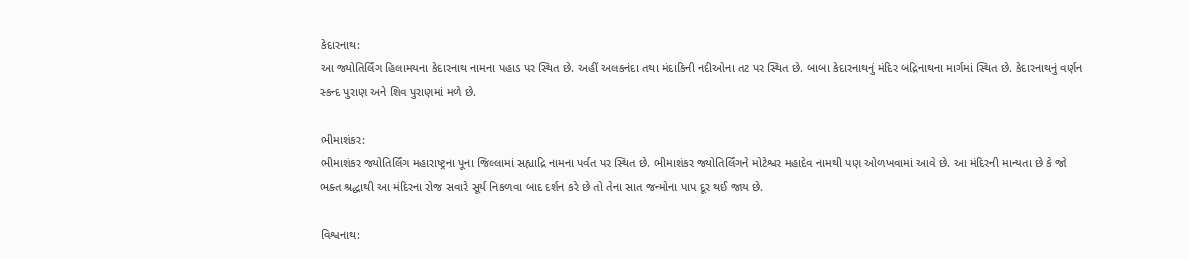કેદારનાથ:
આ જ્યોતિર્લિંગ હિલામયના કેદારનાથ નામના પહાડ પર સ્થિત છે. અહીં અલકનંદા તથા મંદાકિની નદીઓના તટ પર સ્થિત છે. બાબા કેદારનાથનું મંદિર બદ્રિનાથના માર્ગમાં સ્થિત છે. કેદારનાથનું વર્ણન સ્કન્દ પુરાણ અને શિવ પુરાણમાં મળે છે.

ભીમાશંકર:
ભીમાશંકર જ્યોતિર્લિંગ મહારાષ્ટ્રના પૂના જિલ્લામાં સહ્યાદ્રિ નામના પર્વત પર સ્થિત છે. ભીમાશંકર જ્યોતિર્લિંગને મોટેશ્વર મહાદેવ નામથી પણ ઓળખવામાં આવે છે. આ મંદિરની માન્યતા છે કે જો ભક્ત શ્રદ્ધાથી આ મંદિરના રોજ સવારે સૂર્ય નિકળવા બાદ દર્શન કરે છે તો તેના સાત જન્મોના પાપ દૂર થઈ જાય છે.

વિશ્વનાથ: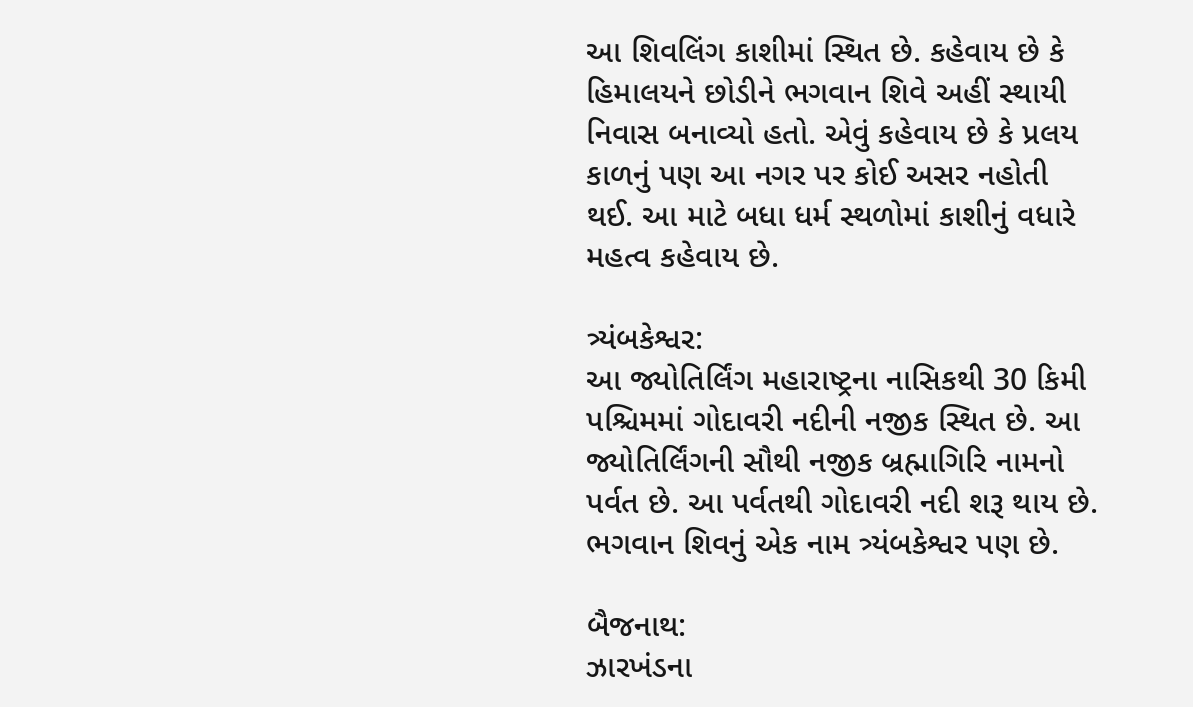આ શિવલિંગ કાશીમાં સ્થિત છે. કહેવાય છે કે હિમાલયને છોડીને ભગવાન શિવે અહીં સ્થાયી નિવાસ બનાવ્યો હતો. એવું કહેવાય છે કે પ્રલય કાળનું પણ આ નગર પર કોઈ અસર નહોતી થઈ. આ માટે બધા ધર્મ સ્થળોમાં કાશીનું વધારે મહત્વ કહેવાય છે.

ત્ર્યંબકેશ્વર:
આ જ્યોતિર્લિંગ મહારાષ્ટ્રના નાસિકથી 30 કિમી પશ્ચિમમાં ગોદાવરી નદીની નજીક સ્થિત છે. આ જ્યોતિર્લિંગની સૌથી નજીક બ્રહ્માગિરિ નામનો પર્વત છે. આ પર્વતથી ગોદાવરી નદી શરૂ થાય છે. ભગવાન શિવનું એક નામ ત્ર્યંબકેશ્વર પણ છે.

બૈજનાથ:
ઝારખંડના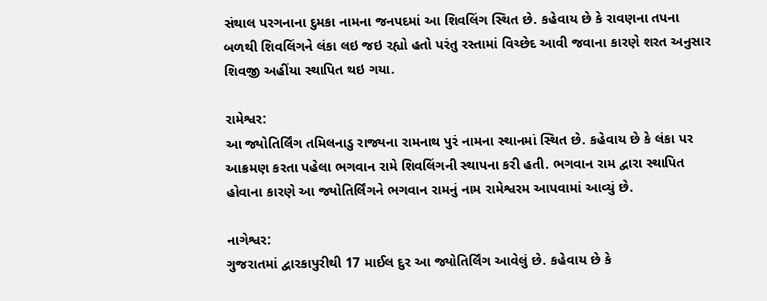સંથાલ પરગનાના દુમકા નામના જનપદમાં આ શિવલિંગ સ્થિત છે. કહેવાય છે કે રાવણના તપના બળથી શિવલિંગને લંકા લઇ જઇ રહ્યો હતો પરંતુ રસ્તામાં વિચ્છેદ આવી જવાના કારણે શરત અનુસાર શિવજી અહીંયા સ્થાપિત થઇ ગયા.

રામેશ્વર:
આ જ્યોતિર્લિંગ તમિલનાડુ રાજ્યના રામનાથ પુરં નામના સ્થાનમાં સ્થિત છે. કહેવાય છે કે લંકા પર આક્રમણ કરતા પહેલા ભગવાન રામે શિવલિંગની સ્થાપના કરી હતી. ભગવાન રામ દ્વારા સ્થાપિત હોવાના કારણે આ જ્યોતિર્લિંગને ભગવાન રામનું નામ રામેશ્વરમ આપવામાં આવ્યું છે.

નાગેશ્વર:
ગુજરાતમાં દ્વારકાપુરીથી 17 માઈલ દુર આ જ્યોતિર્લિંગ આવેલું છે. કહેવાય છે કે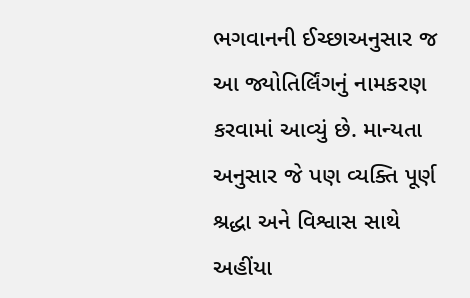ભગવાનની ઈચ્છાઅનુસાર જ આ જ્યોતિર્લિંગનું નામકરણ કરવામાં આવ્યું છે. માન્યતા અનુસાર જે પણ વ્યક્તિ પૂર્ણ શ્રદ્ધા અને વિશ્વાસ સાથે અહીંયા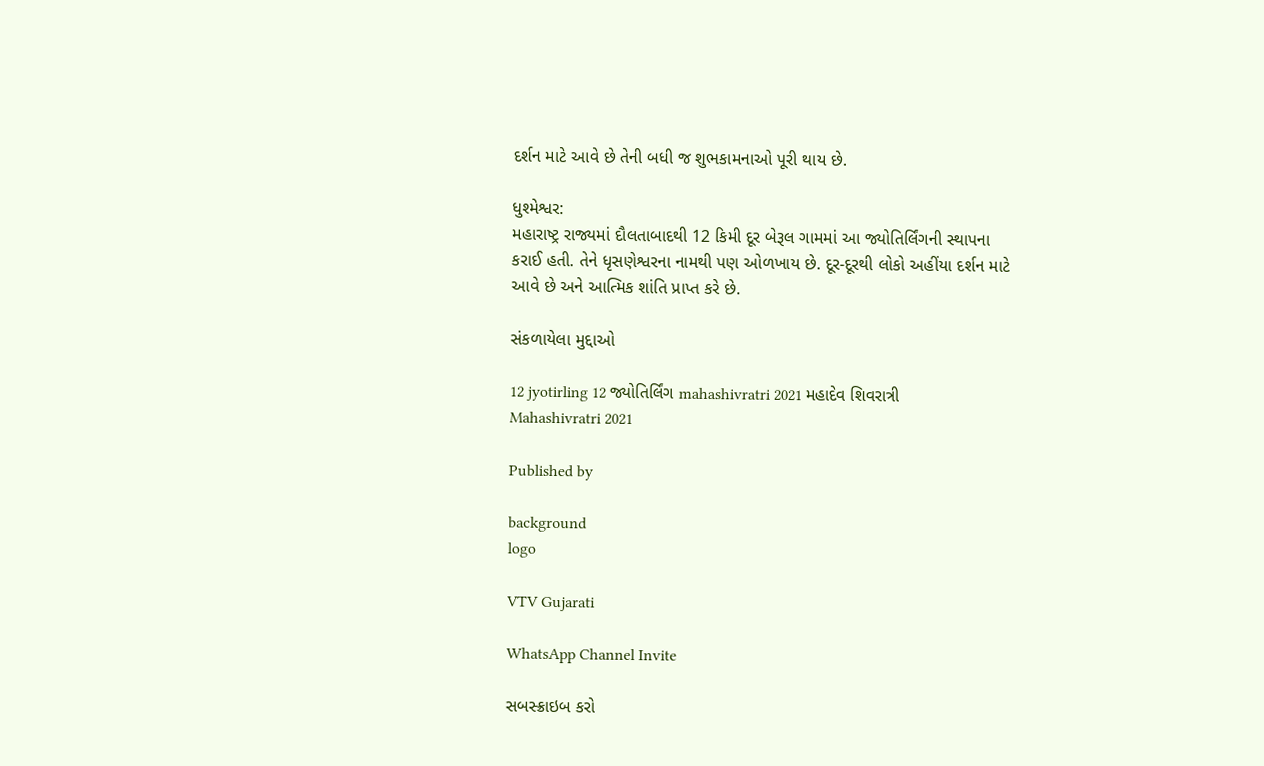દર્શન માટે આવે છે તેની બધી જ શુભકામનાઓ પૂરી થાય છે.

ધુશ્મેશ્વર:
મહારાષ્ટ્ર રાજ્યમાં દૌલતાબાદથી 12 કિમી દૂર બેરૂલ ગામમાં આ જ્યોતિર્લિંગની સ્થાપના કરાઈ હતી. તેને ધૃસણેશ્વરના નામથી પણ ઓળખાય છે. દૂર-દૂરથી લોકો અહીંયા દર્શન માટે આવે છે અને આત્મિક શાંતિ પ્રાપ્ત કરે છે.

સંકળાયેલા મુદ્દાઓ

12 jyotirling 12 જ્યોતિર્લિંગ mahashivratri 2021 મહાદેવ શિવરાત્રી Mahashivratri 2021

Published by

background
logo

VTV Gujarati

WhatsApp Channel Invite

સબસ્ક્રાઇબ કરો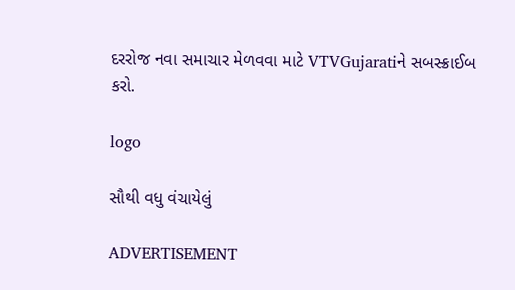દરરોજ નવા સમાચાર મેળવવા માટે VTVGujaratiને સબસ્ક્રાઈબ કરો.

logo

સૌથી વધુ વંચાયેલું

ADVERTISEMENT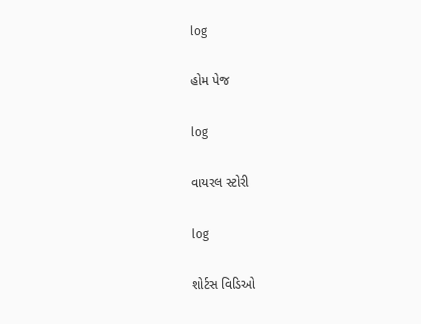log

હોમ પેજ

log

વાયરલ સ્ટોરી

log

શોર્ટસ વિડિઓ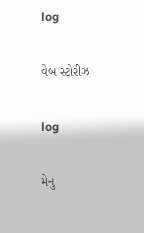log

વેબ સ્ટોરીઝ

log

મેનુ